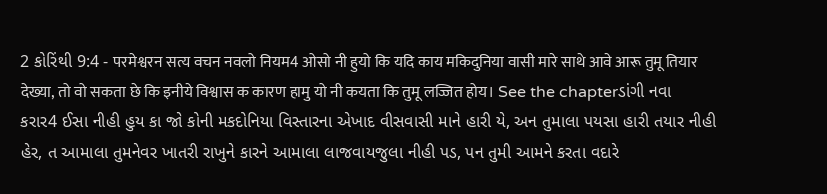2 કોરિંથી 9:4 - परमेश्वरन सत्य वचन नवलो नियम4 ओसो नी हुयो कि यदि काय मकिदुनिया वासी मारे साथे आवे आरू तुमू तियार देख्या, तो वो सकता छे कि इनीये विश्वास क कारण हामु यो नी कयता कि तुमू लज्जित होय। See the chapterડાંગી નવા કરાર4 ઈસા નીહી હુય કા જો કોની મકદોનિયા વિસ્તારના એખાદ વીસવાસી માને હારી યે, અન તુમાલા પયસા હારી તયાર નીહી હેર, ત આમાલા તુમનેવર ખાતરી રાખુને કારને આમાલા લાજવાયજુલા નીહી પડ, પન તુમી આમને કરતા વદારે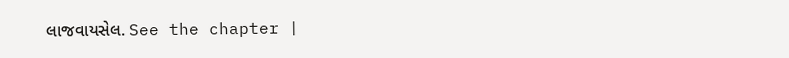લાજવાયસેલ. See the chapter |